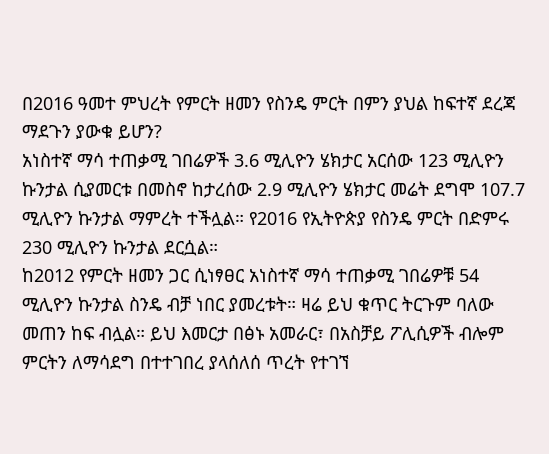በ2016 ዓመተ ምህረት የምርት ዘመን የስንዴ ምርት በምን ያህል ከፍተኛ ደረጃ ማደጉን ያውቁ ይሆን?
አነስተኛ ማሳ ተጠቃሚ ገበሬዎች 3.6 ሚሊዮን ሄክታር አርሰው 123 ሚሊዮን ኩንታል ሲያመርቱ በመስኖ ከታረሰው 2.9 ሚሊዮን ሄክታር መሬት ደግሞ 107.7 ሚሊዮን ኩንታል ማምረት ተችሏል። የ2016 የኢትዮጵያ የስንዴ ምርት በድምሩ 230 ሚሊዮን ኩንታል ደርሷል።
ከ2012 የምርት ዘመን ጋር ሲነፃፀር አነስተኛ ማሳ ተጠቃሚ ገበሬዎቹ 54 ሚሊዮን ኩንታል ስንዴ ብቻ ነበር ያመረቱት። ዛሬ ይህ ቁጥር ትርጉም ባለው መጠን ከፍ ብሏል። ይህ እመርታ በፅኑ አመራር፣ በአስቻይ ፖሊሲዎች ብሎም ምርትን ለማሳደግ በተተገበረ ያላሰለሰ ጥረት የተገኘ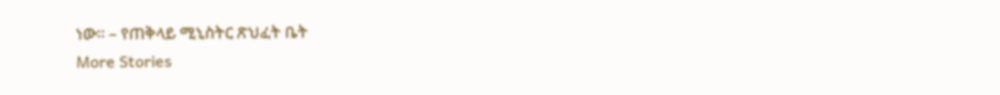ነው። – የጠቅላይ ሚኒስትር ጽህፈት ቤት
More Stories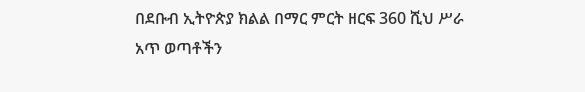በደቡብ ኢትዮጵያ ክልል በማር ምርት ዘርፍ 360 ሺህ ሥራ አጥ ወጣቶችን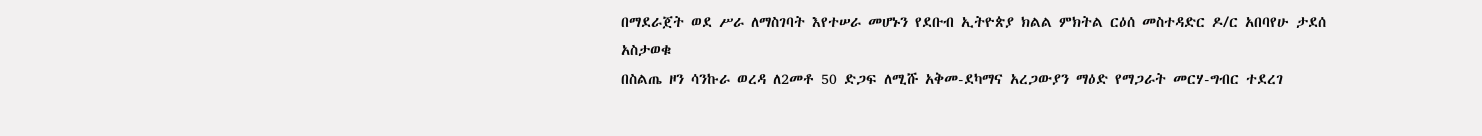በማደራጀት ወደ ሥራ ለማስገባት እየተሠራ መሆኑን የደቡብ ኢትዮጵያ ክልል ምክትል ርዕሰ መስተዳድር ዶ/ር አበባየሁ ታደሰ አስታወቁ
በስልጤ ዞን ሳንኩራ ወረዳ ለ2መቶ 50 ድጋፍ ለሚሹ አቅመ-ደካማና አረጋውያን ማዕድ የማጋራት መርሃ-ግብር ተደረገ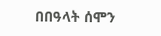በበዓላት ሰሞን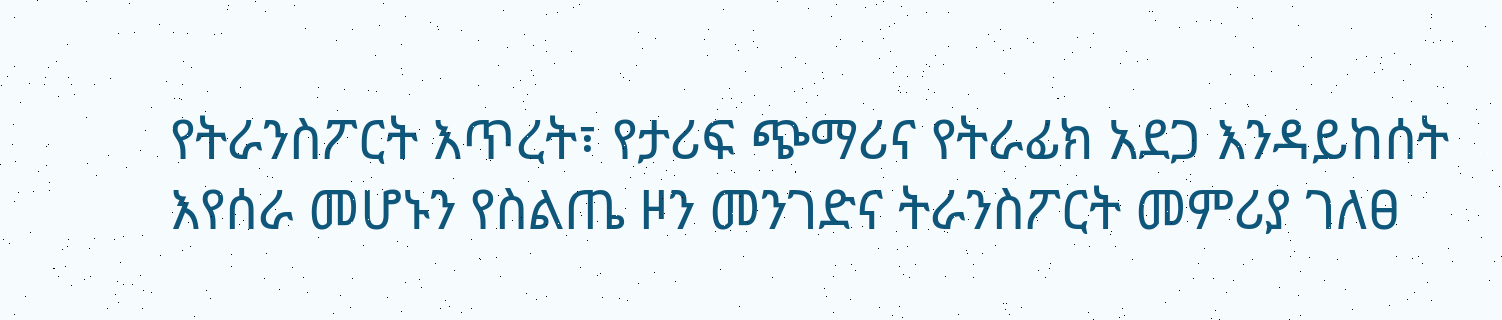የትራንስፖርት እጥረት፣ የታሪፍ ጭማሪና የትራፊክ አደጋ እንዳይከሰት እየሰራ መሆኑን የስልጤ ዞን መንገድና ትራንስፖርት መምሪያ ገለፀ